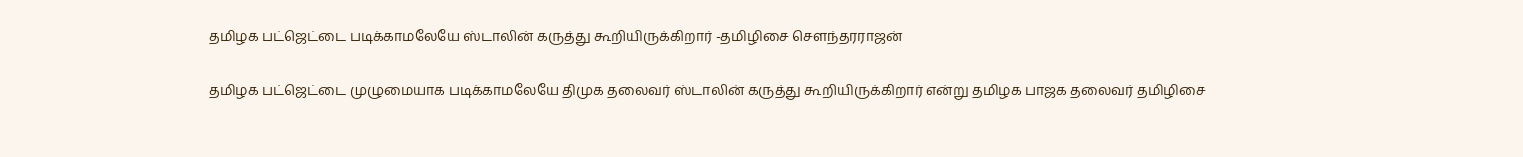தமிழக பட்ஜெட்டை படிக்காமலேயே ஸ்டாலின் கருத்து கூறியிருக்கிறார் -தமிழிசை சௌந்தரராஜன்

தமிழக பட்ஜெட்டை முழுமையாக படிக்காமலேயே திமுக தலைவர் ஸ்டாலின் கருத்து கூறியிருக்கிறார் என்று தமிழக பாஜக தலைவர் தமிழிசை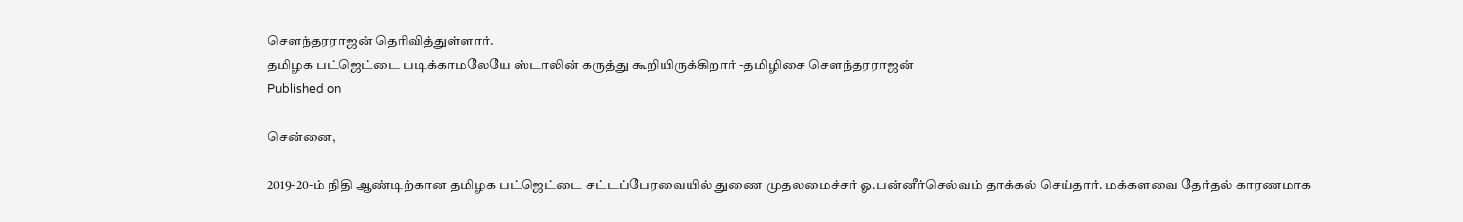சௌந்தரராஜன் தெரிவித்துள்ளார்.
தமிழக பட்ஜெட்டை படிக்காமலேயே ஸ்டாலின் கருத்து கூறியிருக்கிறார் -தமிழிசை சௌந்தரராஜன்
Published on

சென்னை,

2019-20-ம் நிதி ஆண்டிற்கான தமிழக பட்ஜெட்டை சட்டப்பேரவையில் துணை முதலமைச்சர் ஓ.பன்னீர்செல்வம் தாக்கல் செய்தார். மக்களவை தேர்தல் காரணமாக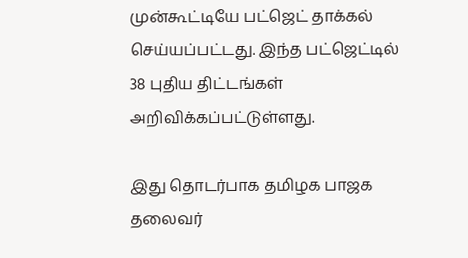முன்கூட்டியே பட்ஜெட் தாக்கல் செய்யப்பட்டது. இந்த பட்ஜெட்டில் 38 புதிய திட்டங்கள் அறிவிக்கப்பட்டுள்ளது.

இது தொடர்பாக தமிழக பாஜக தலைவர்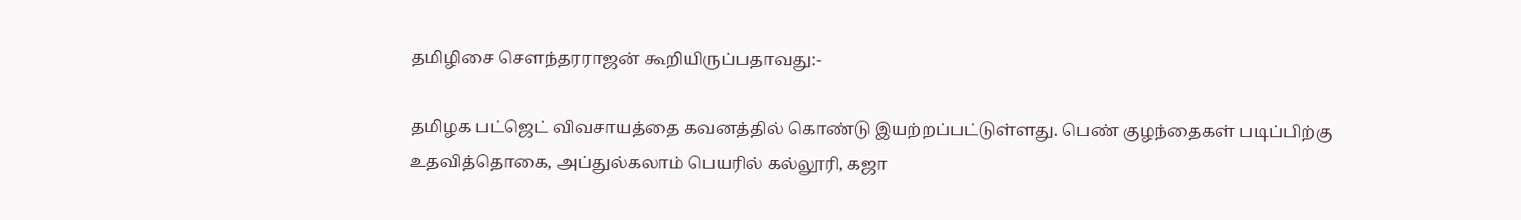தமிழிசை சௌந்தரராஜன் கூறியிருப்பதாவது:-

தமிழக பட்ஜெட் விவசாயத்தை கவனத்தில் கொண்டு இயற்றப்பட்டுள்ளது. பெண் குழந்தைகள் படிப்பிற்கு உதவித்தொகை, அப்துல்கலாம் பெயரில் கல்லூரி, கஜா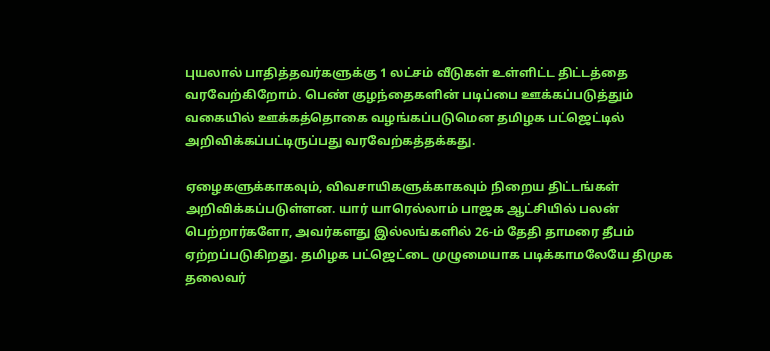புயலால் பாதித்தவர்களுக்கு 1 லட்சம் வீடுகள் உள்ளிட்ட திட்டத்தை வரவேற்கிறோம். பெண் குழந்தைகளின் படிப்பை ஊக்கப்படுத்தும் வகையில் ஊக்கத்தொகை வழங்கப்படுமென தமிழக பட்ஜெட்டில் அறிவிக்கப்பட்டிருப்பது வரவேற்கத்தக்கது.

ஏழைகளுக்காகவும், விவசாயிகளுக்காகவும் நிறைய திட்டங்கள் அறிவிக்கப்படுள்ளன. யார் யாரெல்லாம் பாஜக ஆட்சியில் பலன் பெற்றார்களோ, அவர்களது இல்லங்களில் 26-ம் தேதி தாமரை தீபம் ஏற்றப்படுகிறது. தமிழக பட்ஜெட்டை முழுமையாக படிக்காமலேயே திமுக தலைவர்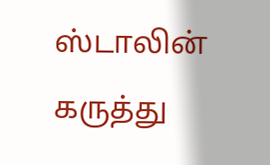ஸ்டாலின் கருத்து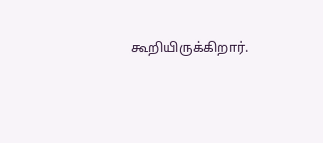கூறியிருக்கிறார்.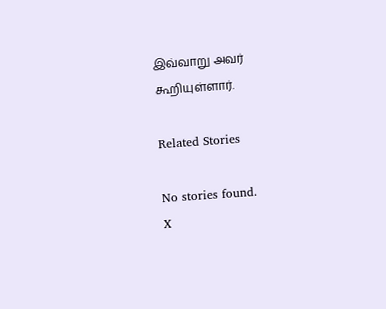இவ்வாறு அவர் கூறியுள்ளார்.

Related Stories

No stories found.
X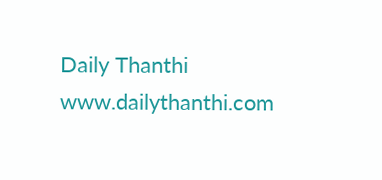Daily Thanthi
www.dailythanthi.com